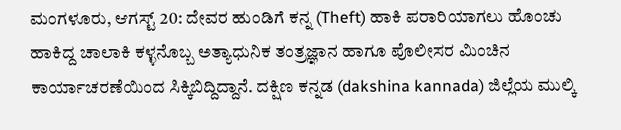ಮಂಗಳೂರು, ಆಗಸ್ಟ್ 20: ದೇವರ ಹುಂಡಿಗೆ ಕನ್ನ (Theft) ಹಾಕಿ ಪರಾರಿಯಾಗಲು ಹೊಂಚು ಹಾಕಿದ್ದ ಚಾಲಾಕಿ ಕಳ್ಳನೊಬ್ಬ ಅತ್ಯಾಧುನಿಕ ತಂತ್ರಜ್ಞಾನ ಹಾಗೂ ಪೊಲೀಸರ ಮಿಂಚಿನ ಕಾರ್ಯಾಚರಣೆಯಿಂದ ಸಿಕ್ಕಿಬಿದ್ದಿದ್ದಾನೆ. ದಕ್ಷಿಣ ಕನ್ನಡ (dakshina kannada) ಜಿಲ್ಲೆಯ ಮುಲ್ಕಿ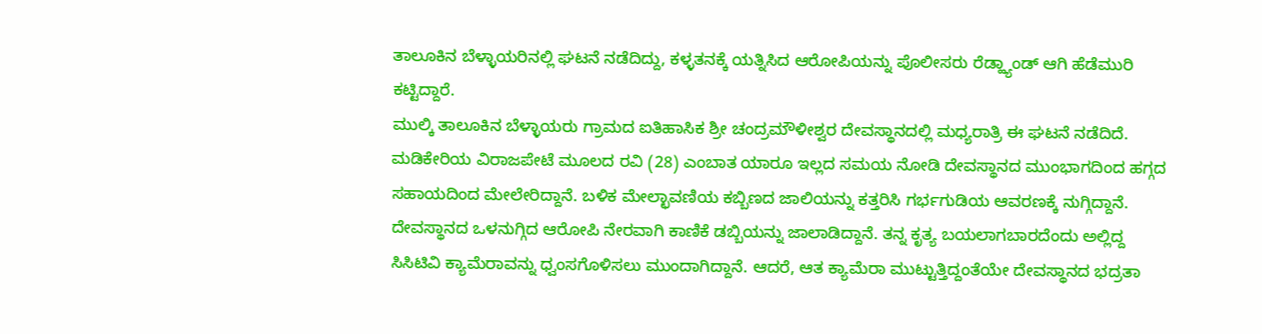ತಾಲೂಕಿನ ಬೆಳ್ಳಾಯರಿನಲ್ಲಿ ಘಟನೆ ನಡೆದಿದ್ದು, ಕಳ್ಳತನಕ್ಕೆ ಯತ್ನಿಸಿದ ಆರೋಪಿಯನ್ನು ಪೊಲೀಸರು ರೆಡ್ಹ್ಯಾಂಡ್ ಆಗಿ ಹೆಡೆಮುರಿ ಕಟ್ಟಿದ್ದಾರೆ.
ಮುಲ್ಕಿ ತಾಲೂಕಿನ ಬೆಳ್ಳಾಯರು ಗ್ರಾಮದ ಐತಿಹಾಸಿಕ ಶ್ರೀ ಚಂದ್ರಮೌಳೀಶ್ವರ ದೇವಸ್ಥಾನದಲ್ಲಿ ಮಧ್ಯರಾತ್ರಿ ಈ ಘಟನೆ ನಡೆದಿದೆ. ಮಡಿಕೇರಿಯ ವಿರಾಜಪೇಟೆ ಮೂಲದ ರವಿ (28) ಎಂಬಾತ ಯಾರೂ ಇಲ್ಲದ ಸಮಯ ನೋಡಿ ದೇವಸ್ಥಾನದ ಮುಂಭಾಗದಿಂದ ಹಗ್ಗದ ಸಹಾಯದಿಂದ ಮೇಲೇರಿದ್ದಾನೆ. ಬಳಿಕ ಮೇಲ್ಛಾವಣಿಯ ಕಬ್ಬಿಣದ ಜಾಲಿಯನ್ನು ಕತ್ತರಿಸಿ ಗರ್ಭಗುಡಿಯ ಆವರಣಕ್ಕೆ ನುಗ್ಗಿದ್ದಾನೆ.
ದೇವಸ್ಥಾನದ ಒಳನುಗ್ಗಿದ ಆರೋಪಿ ನೇರವಾಗಿ ಕಾಣಿಕೆ ಡಬ್ಬಿಯನ್ನು ಜಾಲಾಡಿದ್ದಾನೆ. ತನ್ನ ಕೃತ್ಯ ಬಯಲಾಗಬಾರದೆಂದು ಅಲ್ಲಿದ್ದ ಸಿಸಿಟಿವಿ ಕ್ಯಾಮೆರಾವನ್ನು ಧ್ವಂಸಗೊಳಿಸಲು ಮುಂದಾಗಿದ್ದಾನೆ. ಆದರೆ, ಆತ ಕ್ಯಾಮೆರಾ ಮುಟ್ಟುತ್ತಿದ್ದಂತೆಯೇ ದೇವಸ್ಥಾನದ ಭದ್ರತಾ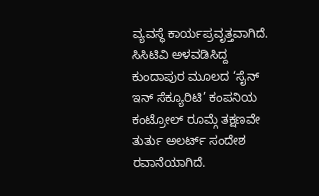ವ್ಯವಸ್ಥೆ ಕಾರ್ಯಪ್ರವೃತ್ತವಾಗಿದೆ. ಸಿಸಿಟಿವಿ ಅಳವಡಿಸಿದ್ದ ಕುಂದಾಪುರ ಮೂಲದ ‘ಸೈನ್ ಇನ್ ಸೆಕ್ಯೂರಿಟಿ’ ಕಂಪನಿಯ ಕಂಟ್ರೋಲ್ ರೂಮ್ಗೆ ತಕ್ಷಣವೇ ತುರ್ತು ಅಲರ್ಟ್ ಸಂದೇಶ ರವಾನೆಯಾಗಿದೆ.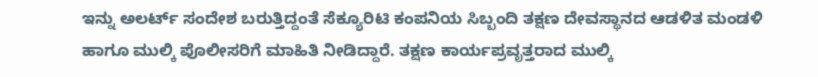ಇನ್ನು ಅಲರ್ಟ್ ಸಂದೇಶ ಬರುತ್ತಿದ್ದಂತೆ ಸೆಕ್ಯೂರಿಟಿ ಕಂಪನಿಯ ಸಿಬ್ಬಂದಿ ತಕ್ಷಣ ದೇವಸ್ಥಾನದ ಆಡಳಿತ ಮಂಡಳಿ ಹಾಗೂ ಮುಲ್ಕಿ ಪೊಲೀಸರಿಗೆ ಮಾಹಿತಿ ನೀಡಿದ್ದಾರೆ. ತಕ್ಷಣ ಕಾರ್ಯಪ್ರವೃತ್ತರಾದ ಮುಲ್ಕಿ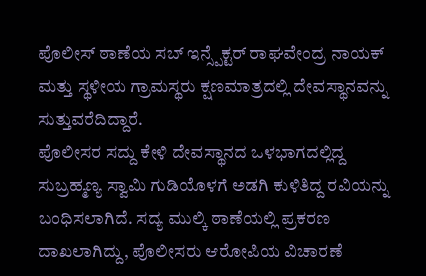ಪೊಲೀಸ್ ಠಾಣೆಯ ಸಬ್ ಇನ್ಸ್ಪೆಕ್ಟರ್ ರಾಘವೇಂದ್ರ ನಾಯಕ್ ಮತ್ತು ಸ್ಥಳೀಯ ಗ್ರಾಮಸ್ಥರು ಕ್ಷಣಮಾತ್ರದಲ್ಲಿ ದೇವಸ್ಥಾನವನ್ನು ಸುತ್ತುವರೆದಿದ್ದಾರೆ.
ಪೊಲೀಸರ ಸದ್ದು ಕೇಳಿ ದೇವಸ್ಥಾನದ ಒಳಭಾಗದಲ್ಲಿದ್ದ ಸುಬ್ರಹ್ಮಣ್ಯ ಸ್ವಾಮಿ ಗುಡಿಯೊಳಗೆ ಅಡಗಿ ಕುಳಿತಿದ್ದ ರವಿಯನ್ನು ಬಂಧಿಸಲಾಗಿದೆ. ಸದ್ಯ ಮುಲ್ಕಿ ಠಾಣೆಯಲ್ಲಿ ಪ್ರಕರಣ ದಾಖಲಾಗಿದ್ದು, ಪೊಲೀಸರು ಆರೋಪಿಯ ವಿಚಾರಣೆ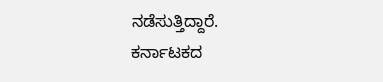ನಡೆಸುತ್ತಿದ್ದಾರೆ.
ಕರ್ನಾಟಕದ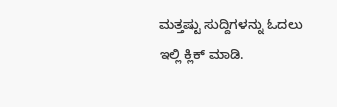ಮತ್ತಷ್ಟು ಸುದ್ದಿಗಳನ್ನು ಓದಲು ಇಲ್ಲಿ ಕ್ಲಿಕ್ ಮಾಡಿ.